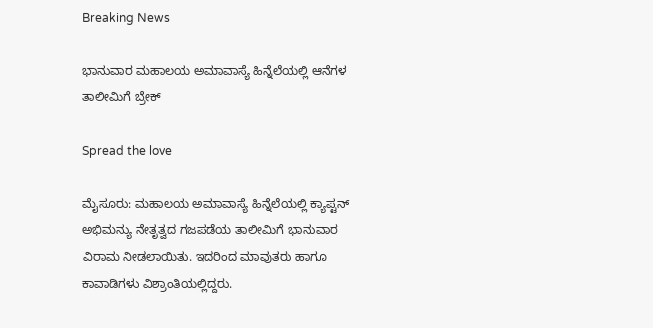Breaking News

ಭಾನುವಾರ ಮಹಾಲಯ ಅಮಾವಾಸ್ಯೆ ಹಿನ್ನೆಲೆಯಲ್ಲಿ ಆನೆಗಳ ತಾಲೀಮಿಗೆ ಬ್ರೇಕ್

Spread the love

ಮೈಸೂರು: ಮಹಾಲಯ ಅಮಾವಾಸ್ಯೆ ಹಿನ್ನೆಲೆಯಲ್ಲಿ ಕ್ಯಾಪ್ಟನ್ ಅಭಿಮನ್ಯು ನೇತೃತ್ವದ ಗಜಪಡೆಯ ತಾಲೀಮಿಗೆ ಭಾನುವಾರ ವಿರಾಮ ನೀಡಲಾಯಿತು. ಇದರಿಂದ ಮಾವುತರು ಹಾಗೂ ಕಾವಾಡಿಗಳು ವಿಶ್ರಾಂತಿಯಲ್ಲಿದ್ದರು.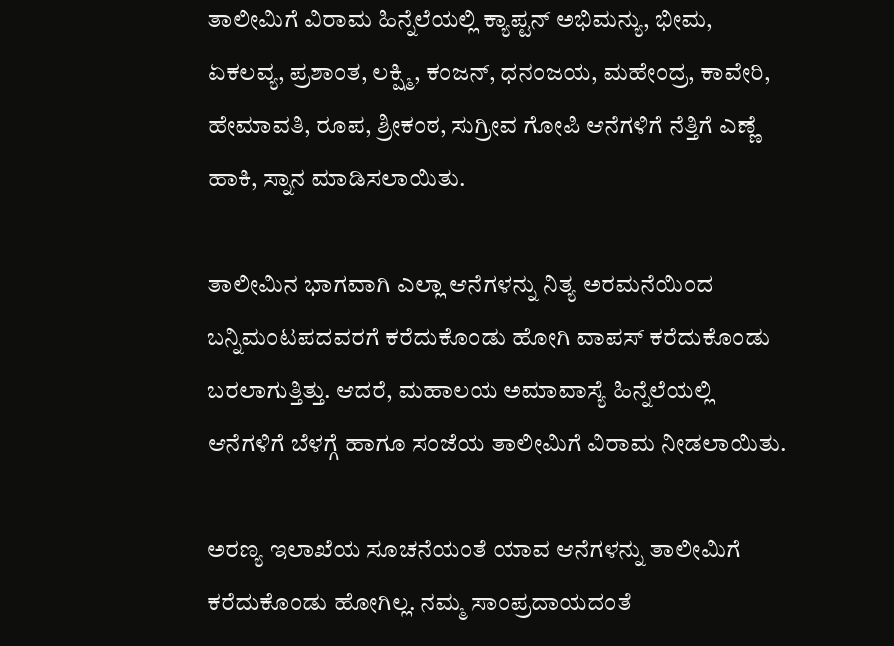ತಾಲೀಮಿಗೆ ವಿರಾಮ ಹಿನ್ನೆಲೆಯಲ್ಲಿ ಕ್ಯಾಪ್ಟನ್ ಅಭಿಮನ್ಯು, ಭೀಮ, ಏಕಲವ್ಯ, ಪ್ರಶಾಂತ, ಲಕ್ಷ್ಮಿ, ಕಂಜನ್, ಧನಂಜಯ, ಮಹೇಂದ್ರ, ಕಾವೇರಿ, ಹೇಮಾವತಿ, ರೂಪ, ಶ್ರೀಕಂಠ, ಸುಗ್ರೀವ ಗೋಪಿ ಆನೆಗಳಿಗೆ ನೆತ್ತಿಗೆ ಎಣ್ಣೆ ಹಾಕಿ, ಸ್ನಾನ ಮಾಡಿಸಲಾಯಿತು.

ತಾಲೀಮಿನ ಭಾಗವಾಗಿ ಎಲ್ಲಾ ಆನೆಗಳನ್ನು ನಿತ್ಯ ಅರಮನೆಯಿಂದ ಬನ್ನಿಮಂಟಪದವರಗೆ ಕರೆದುಕೊಂಡು ಹೋಗಿ ವಾಪಸ್ ಕರೆದುಕೊಂಡು ಬರಲಾಗುತ್ತಿತ್ತು. ಆದರೆ, ಮಹಾಲಯ ಅಮಾವಾಸ್ಯೆ ಹಿನ್ನೆಲೆಯಲ್ಲಿ ಆನೆಗಳಿಗೆ ಬೆಳಗ್ಗೆ ಹಾಗೂ ಸಂಜೆಯ ತಾಲೀಮಿಗೆ ವಿರಾಮ ನೀಡಲಾಯಿತು.

ಅರಣ್ಯ ಇಲಾಖೆಯ ಸೂಚನೆಯಂತೆ ಯಾವ ಆನೆಗಳನ್ನು ತಾಲೀಮಿಗೆ ಕರೆದುಕೊಂಡು ಹೋಗಿಲ್ಲ. ನಮ್ಮ ಸಾಂಪ್ರದಾಯದಂತೆ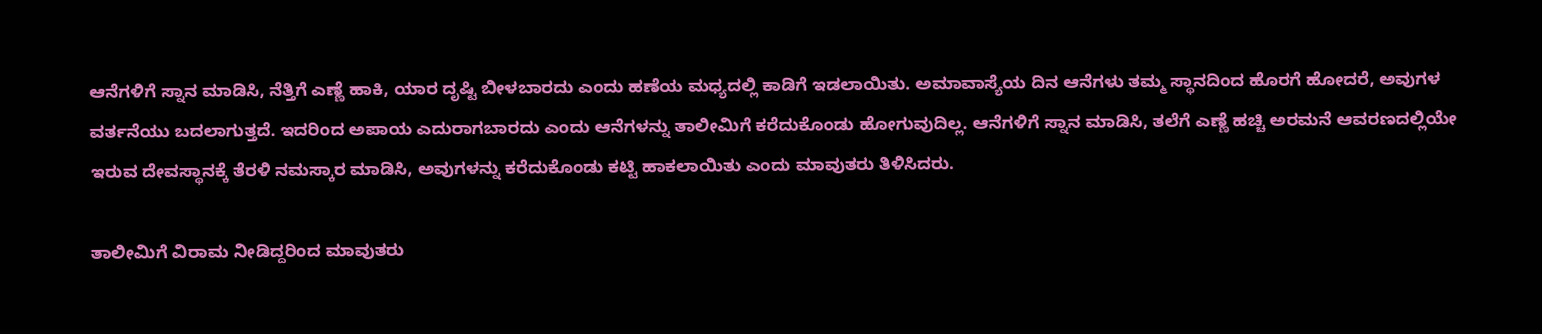ಆನೆಗಳಿಗೆ ಸ್ನಾನ ಮಾಡಿಸಿ, ನೆತ್ತಿಗೆ ಎಣ್ಣೆ ಹಾಕಿ, ಯಾರ ದೃಷ್ಟಿ ಬೀಳಬಾರದು ಎಂದು ಹಣೆಯ ಮಧ್ಯದಲ್ಲಿ ಕಾಡಿಗೆ ಇಡಲಾಯಿತು. ಅಮಾವಾಸ್ಯೆಯ ದಿನ ಆನೆಗಳು ತಮ್ಮ ಸ್ಥಾನದಿಂದ ಹೊರಗೆ ಹೋದರೆ, ಅವುಗಳ ವರ್ತನೆಯು ಬದಲಾಗುತ್ತದೆ. ಇದರಿಂದ ಅಪಾಯ ಎದುರಾಗಬಾರದು ಎಂದು ಆನೆಗಳನ್ನು ತಾಲೀಮಿಗೆ ಕರೆದುಕೊಂಡು ಹೋಗುವುದಿಲ್ಲ. ಆನೆಗಳಿಗೆ ಸ್ನಾನ ಮಾಡಿಸಿ, ತಲೆಗೆ ಎಣ್ಣೆ ಹಚ್ಚಿ ಅರಮನೆ ಆವರಣದಲ್ಲಿಯೇ ಇರುವ ದೇವಸ್ಥಾನಕ್ಕೆ ತೆರಳಿ ನಮಸ್ಕಾರ ಮಾಡಿಸಿ, ಅವುಗಳನ್ನು ಕರೆದುಕೊಂಡು ಕಟ್ಟಿ ಹಾಕಲಾಯಿತು ಎಂದು ಮಾವುತರು ತಿಳಿಸಿದರು.

ತಾಲೀಮಿಗೆ ವಿರಾಮ ನೀಡಿದ್ದರಿಂದ ಮಾವುತರು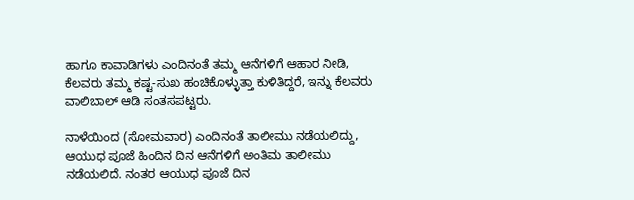ಹಾಗೂ ಕಾವಾಡಿಗಳು ಎಂದಿನಂತೆ ತಮ್ಮ ಆನೆಗಳಿಗೆ ಆಹಾರ ನೀಡಿ, ಕೆಲವರು ತಮ್ಮ ಕಷ್ಟ-ಸುಖ ಹಂಚಿಕೊಳ್ಳುತ್ತಾ ಕುಳಿತಿದ್ದರೆ, ಇನ್ನು ಕೆಲವರು ವಾಲಿಬಾಲ್ ಆಡಿ ಸಂತಸಪಟ್ಟರು.

ನಾಳೆಯಿಂದ (ಸೋಮವಾರ) ಎಂದಿನಂತೆ ತಾಲೀಮು ನಡೆಯಲಿದ್ದು, ಆಯುಧ ಪೂಜೆ ಹಿಂದಿನ ದಿನ ಆನೆಗಳಿಗೆ ಅಂತಿಮ ತಾಲೀಮು ನಡೆಯಲಿದೆ. ನಂತರ ಆಯುಧ ಪೂಜೆ ದಿನ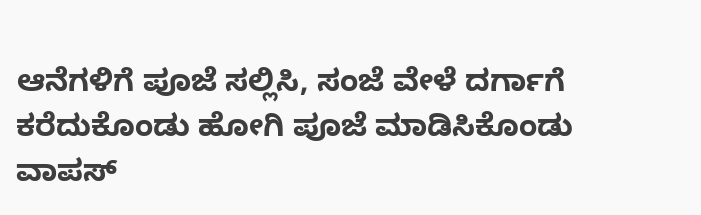ಆನೆಗಳಿಗೆ ಪೂಜೆ ಸಲ್ಲಿಸಿ, ಸಂಜೆ ವೇಳೆ ದರ್ಗಾಗೆ ಕರೆದುಕೊಂಡು ಹೋಗಿ ಪೂಜೆ ಮಾಡಿಸಿಕೊಂಡು ವಾಪಸ್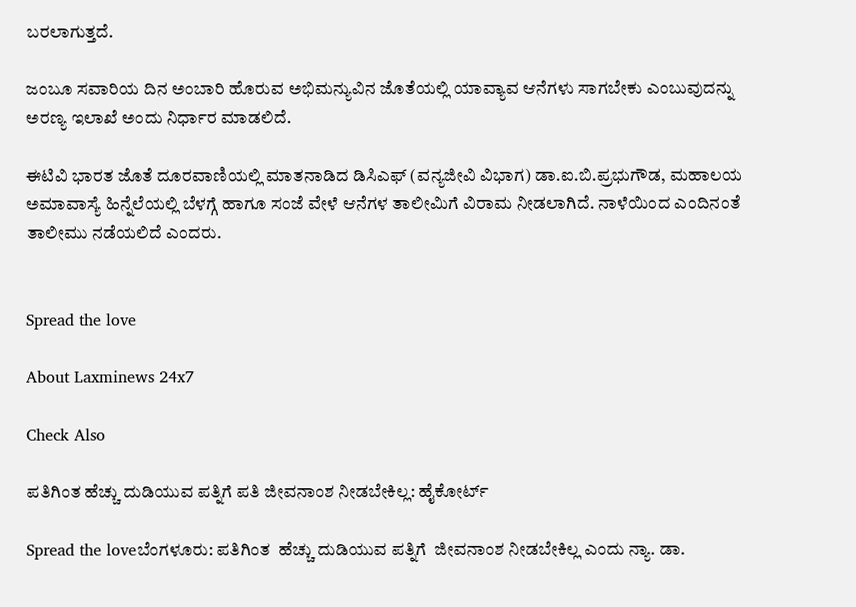ಬರಲಾಗುತ್ತದೆ.

ಜಂಬೂ ಸವಾರಿಯ ದಿನ ಅಂಬಾರಿ ಹೊರುವ ಅಭಿಮನ್ಯುವಿನ ಜೊತೆಯಲ್ಲಿ ಯಾವ್ಯಾವ ಆನೆಗಳು ಸಾಗಬೇಕು ಎಂಬುವುದನ್ನು ಅರಣ್ಯ ಇಲಾಖೆ ಅಂದು ನಿರ್ಧಾರ ಮಾಡಲಿದೆ.

ಈಟಿವಿ ಭಾರತ ಜೊತೆ ದೂರವಾಣಿಯಲ್ಲಿ ಮಾತನಾಡಿದ ಡಿಸಿಎಫ್ (ವನ್ಯಜೀವಿ ವಿಭಾಗ) ಡಾ.ಐ.ಬಿ.ಪ್ರಭುಗೌಡ, ಮಹಾಲಯ ಅಮಾವಾಸ್ಯೆ ಹಿನ್ನೆಲೆಯಲ್ಲಿ ಬೆಳಗ್ಗೆ ಹಾಗೂ ಸಂಜೆ ವೇಳೆ ಆನೆಗಳ ತಾಲೀಮಿಗೆ ವಿರಾಮ ನೀಡಲಾಗಿದೆ. ನಾಳೆಯಿಂದ ಎಂದಿನಂತೆ ತಾಲೀಮು ನಡೆಯಲಿದೆ ಎಂದರು.


Spread the love

About Laxminews 24x7

Check Also

ಪತಿಗಿಂತ ಹೆಚ್ಚು ದುಡಿಯುವ ಪತ್ನಿಗೆ ಪತಿ ಜೀವನಾಂಶ ನೀಡಬೇಕಿಲ್ಲ: ಹೈಕೋರ್ಟ್‌

Spread the loveಬೆಂಗಳೂರು: ಪತಿಗಿಂತ  ಹೆಚ್ಚು ದುಡಿಯುವ ಪತ್ನಿಗೆ  ಜೀವನಾಂಶ ನೀಡಬೇಕಿಲ್ಲ ಎಂದು ನ್ಯಾ. ಡಾ.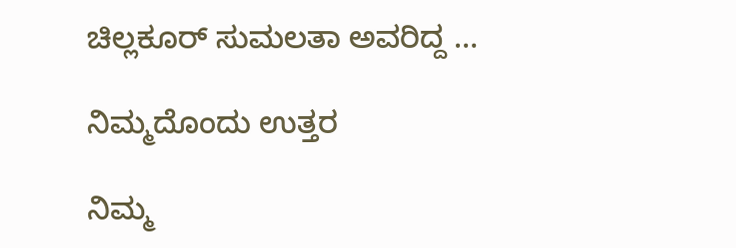ಚಿಲ್ಲಕೂರ್ ಸುಮಲತಾ ಅವರಿದ್ದ …

ನಿಮ್ಮದೊಂದು ಉತ್ತರ

ನಿಮ್ಮ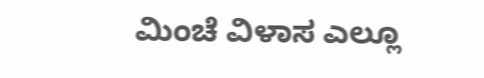ಮಿಂಚೆ ವಿಳಾಸ ಎಲ್ಲೂ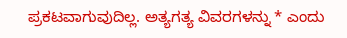ಪ್ರಕಟವಾಗುವುದಿಲ್ಲ. ಅತ್ಯಗತ್ಯ ವಿವರಗಳನ್ನು * ಎಂದು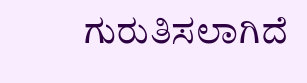ಗುರುತಿಸಲಾಗಿದೆ